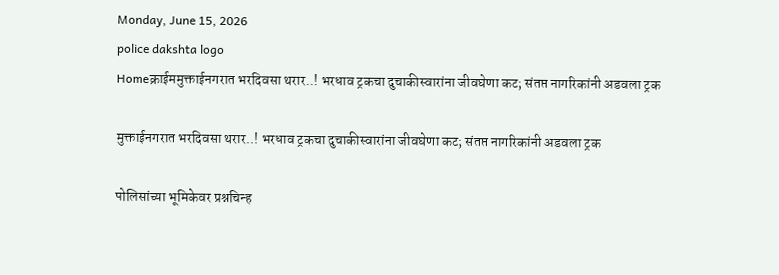Monday, June 15, 2026
police dakshta logo
Homeक्राईममुक्ताईनगरात भरदिवसा थरार..! भरधाव ट्रकचा दुचाकीस्वारांना जीवघेणा कट; संतप्त नागरिकांनी अडवला ट्रक

मुक्ताईनगरात भरदिवसा थरार..! भरधाव ट्रकचा दुचाकीस्वारांना जीवघेणा कट; संतप्त नागरिकांनी अडवला ट्रक

पोलिसांच्या भूमिकेवर प्रश्नचिन्ह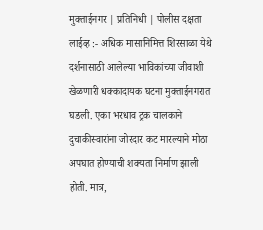मुक्ताईनगर | प्रतिनिधी | पोलीस दक्षता लाईव्ह :- अधिक मासानिमित्त शिरसाळा येथे दर्शनासाठी आलेल्या भाविकांच्या जीवाशी खेळणारी धक्कादायक घटना मुक्ताईनगरात घडली. एका भरधाव ट्रक चालकाने दुचाकीस्वारांना जोरदार कट मारल्याने मोठा अपघात होण्याची शक्यता निर्माण झाली होती. मात्र,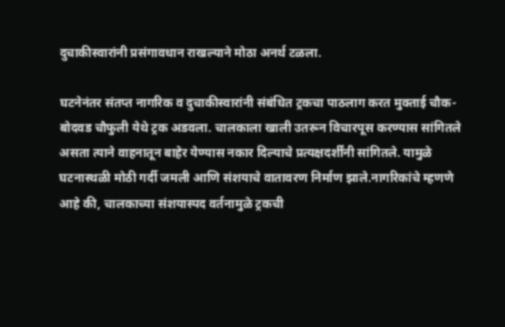दुचाकीस्वारांनी प्रसंगावधान राखल्याने मोठा अनर्थ टळला.

घटनेनंतर संतप्त नागरिक व दुचाकीस्वारांनी संबंधित ट्रकचा पाठलाग करत मुक्ताई चौक-बोदवड चौफुली येथे ट्रक अडवला. चालकाला खाली उतरून विचारपूस करण्यास सांगितले असता त्याने वाहनातून बाहेर येण्यास नकार दिल्याचे प्रत्यक्षदर्शींनी सांगितले. यामुळे घटनास्थळी मोठी गर्दी जमली आणि संशयाचे वातावरण निर्माण झाले.नागरिकांचे म्हणणे आहे की, चालकाच्या संशयास्पद वर्तनामुळे ट्रकची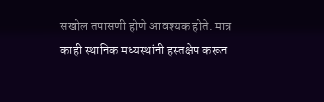सखोल तपासणी होणे आवश्यक होते. मात्र काही स्थानिक मध्यस्थांनी हस्तक्षेप करून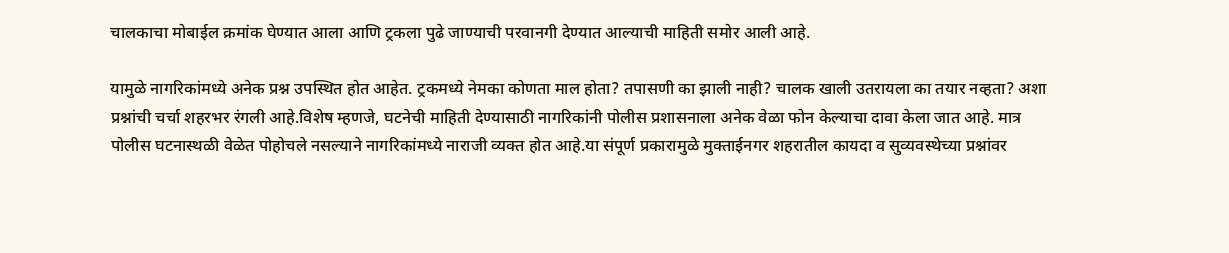चालकाचा मोबाईल क्रमांक घेण्यात आला आणि ट्रकला पुढे जाण्याची परवानगी देण्यात आल्याची माहिती समोर आली आहे.

यामुळे नागरिकांमध्ये अनेक प्रश्न उपस्थित होत आहेत. ट्रकमध्ये नेमका कोणता माल होता? तपासणी का झाली नाही? चालक खाली उतरायला का तयार नव्हता? अशा प्रश्नांची चर्चा शहरभर रंगली आहे.विशेष म्हणजे, घटनेची माहिती देण्यासाठी नागरिकांनी पोलीस प्रशासनाला अनेक वेळा फोन केल्याचा दावा केला जात आहे. मात्र पोलीस घटनास्थळी वेळेत पोहोचले नसल्याने नागरिकांमध्ये नाराजी व्यक्त होत आहे.या संपूर्ण प्रकारामुळे मुक्ताईनगर शहरातील कायदा व सुव्यवस्थेच्या प्रश्नांवर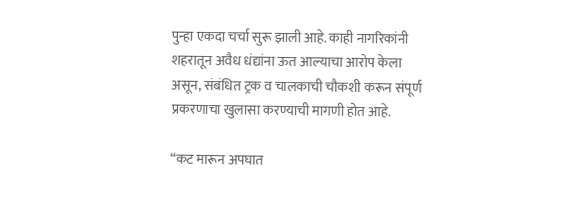पुन्हा एकदा चर्चा सुरू झाली आहे. काही नागरिकांनी शहरातून अवैध धंद्यांना ऊत आल्याचा आरोप केला असून, संबंधित ट्रक व चालकाची चौकशी करून संपूर्ण प्रकरणाचा खुलासा करण्याची मागणी होत आहे.

“कट मारून अपघात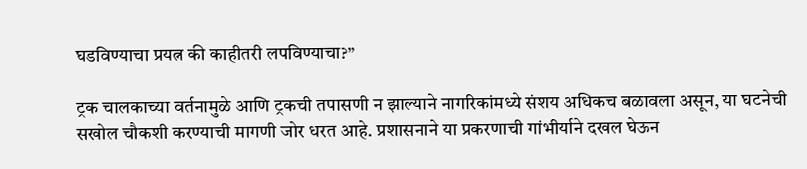घडविण्याचा प्रयत्न की काहीतरी लपविण्याचा?”

ट्रक चालकाच्या वर्तनामुळे आणि ट्रकची तपासणी न झाल्याने नागरिकांमध्ये संशय अधिकच बळावला असून, या घटनेची सखोल चौकशी करण्याची मागणी जोर धरत आहे. प्रशासनाने या प्रकरणाची गांभीर्याने दखल घेऊन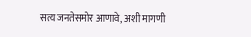सत्य जनतेसमोर आणावे, अशी मागणी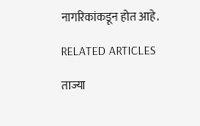नागरिकांकडून होत आहे.

RELATED ARTICLES

ताज्या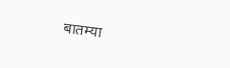बातम्या